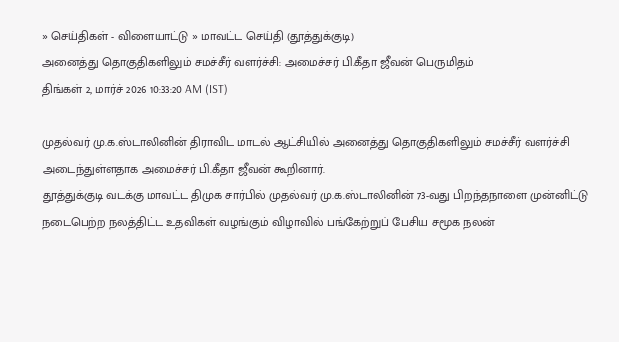» செய்திகள் - விளையாட்டு » மாவட்ட செய்தி (தூத்துக்குடி)
அனைத்து தொகுதிகளிலும் சமச்சீர் வளர்ச்சி: அமைச்சர் பி.கீதா ஜீவன் பெருமிதம்
திங்கள் 2, மார்ச் 2026 10:33:20 AM (IST)

முதல்வர் மு.க.ஸ்டாலினின் திராவிட மாடல் ஆட்சியில் அனைத்து தொகுதிகளிலும் சமச்சீர் வளர்ச்சி அடைந்துள்ளதாக அமைச்சர் பி.கீதா ஜீவன் கூறினார்.
தூத்துக்குடி வடக்கு மாவட்ட திமுக சார்பில் முதல்வர் மு.க.ஸ்டாலினின் 73-வது பிறந்தநாளை முன்னிட்டு நடைபெற்ற நலத்திட்ட உதவிகள் வழங்கும் விழாவில் பங்கேற்றுப் பேசிய சமூக நலன்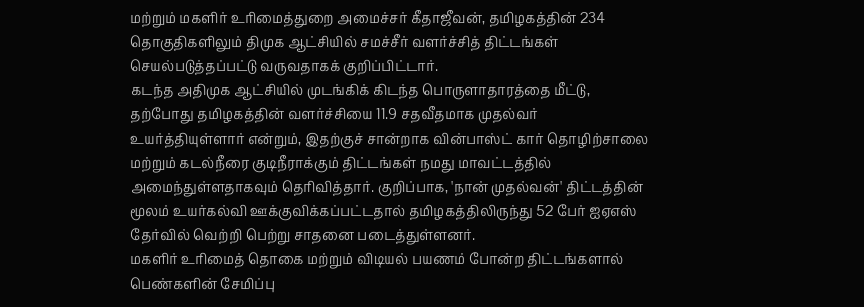மற்றும் மகளிர் உரிமைத்துறை அமைச்சர் கீதாஜீவன், தமிழகத்தின் 234 தொகுதிகளிலும் திமுக ஆட்சியில் சமச்சீர் வளர்ச்சித் திட்டங்கள் செயல்படுத்தப்பட்டு வருவதாகக் குறிப்பிட்டார்.
கடந்த அதிமுக ஆட்சியில் முடங்கிக் கிடந்த பொருளாதாரத்தை மீட்டு, தற்போது தமிழகத்தின் வளர்ச்சியை 11.9 சதவீதமாக முதல்வர் உயர்த்தியுள்ளார் என்றும், இதற்குச் சான்றாக வின்பாஸ்ட் கார் தொழிற்சாலை மற்றும் கடல்நீரை குடிநீராக்கும் திட்டங்கள் நமது மாவட்டத்தில் அமைந்துள்ளதாகவும் தெரிவித்தார். குறிப்பாக, 'நான் முதல்வன்' திட்டத்தின் மூலம் உயர்கல்வி ஊக்குவிக்கப்பட்டதால் தமிழகத்திலிருந்து 52 பேர் ஐஏஎஸ் தேர்வில் வெற்றி பெற்று சாதனை படைத்துள்ளனர்.
மகளிர் உரிமைத் தொகை மற்றும் விடியல் பயணம் போன்ற திட்டங்களால் பெண்களின் சேமிப்பு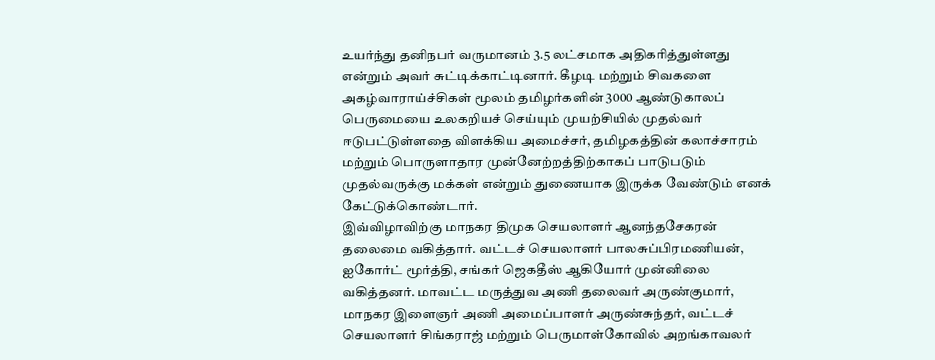உயர்ந்து தனிநபர் வருமானம் 3.5 லட்சமாக அதிகரித்துள்ளது என்றும் அவர் சுட்டிக்காட்டினார். கீழடி மற்றும் சிவகளை அகழ்வாராய்ச்சிகள் மூலம் தமிழர்களின் 3000 ஆண்டுகாலப் பெருமையை உலகறியச் செய்யும் முயற்சியில் முதல்வர் ஈடுபட்டுள்ளதை விளக்கிய அமைச்சர், தமிழகத்தின் கலாச்சாரம் மற்றும் பொருளாதார முன்னேற்றத்திற்காகப் பாடுபடும் முதல்வருக்கு மக்கள் என்றும் துணையாக இருக்க வேண்டும் எனக் கேட்டுக்கொண்டார்.
இவ்விழாவிற்கு மாநகர திமுக செயலாளர் ஆனந்தசேகரன் தலைமை வகித்தார். வட்டச் செயலாளர் பாலசுப்பிரமணியன், ஐகோர்ட் மூர்த்தி, சங்கர் ஜெகதீஸ் ஆகியோர் முன்னிலை வகித்தனர். மாவட்ட மருத்துவ அணி தலைவர் அருண்குமார், மாநகர இளைஞர் அணி அமைப்பாளர் அருண்சுந்தர், வட்டச் செயலாளர் சிங்கராஜ் மற்றும் பெருமாள்கோவில் அறங்காவலர்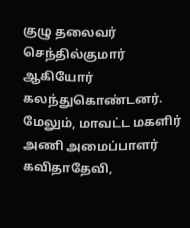குழு தலைவர் செந்தில்குமார் ஆகியோர் கலந்துகொண்டனர். மேலும், மாவட்ட மகளிர் அணி அமைப்பாளர் கவிதாதேவி,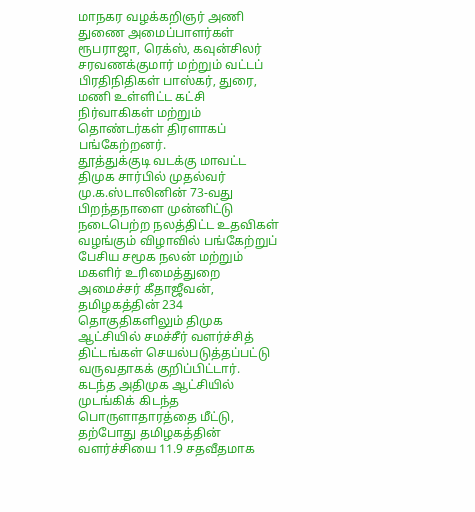மாநகர வழக்கறிஞர் அணி துணை அமைப்பாளர்கள் ரூபராஜா, ரெக்ஸ், கவுன்சிலர் சரவணக்குமார் மற்றும் வட்டப் பிரதிநிதிகள் பாஸ்கர், துரை, மணி உள்ளிட்ட கட்சி நிர்வாகிகள் மற்றும் தொண்டர்கள் திரளாகப் பங்கேற்றனர்.
தூத்துக்குடி வடக்கு மாவட்ட திமுக சார்பில் முதல்வர் மு.க.ஸ்டாலினின் 73-வது பிறந்தநாளை முன்னிட்டு நடைபெற்ற நலத்திட்ட உதவிகள் வழங்கும் விழாவில் பங்கேற்றுப் பேசிய சமூக நலன் மற்றும் மகளிர் உரிமைத்துறை அமைச்சர் கீதாஜீவன், தமிழகத்தின் 234 தொகுதிகளிலும் திமுக ஆட்சியில் சமச்சீர் வளர்ச்சித் திட்டங்கள் செயல்படுத்தப்பட்டு வருவதாகக் குறிப்பிட்டார்.
கடந்த அதிமுக ஆட்சியில் முடங்கிக் கிடந்த பொருளாதாரத்தை மீட்டு, தற்போது தமிழகத்தின் வளர்ச்சியை 11.9 சதவீதமாக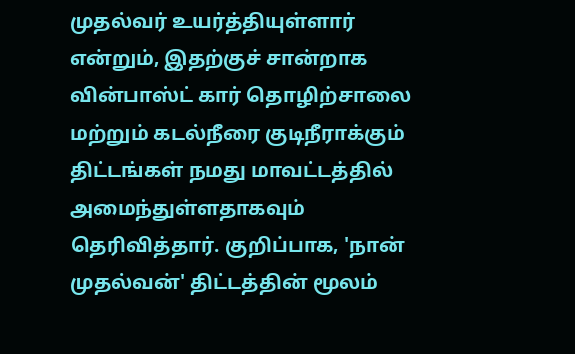முதல்வர் உயர்த்தியுள்ளார் என்றும், இதற்குச் சான்றாக வின்பாஸ்ட் கார் தொழிற்சாலை மற்றும் கடல்நீரை குடிநீராக்கும் திட்டங்கள் நமது மாவட்டத்தில் அமைந்துள்ளதாகவும் தெரிவித்தார். குறிப்பாக, 'நான் முதல்வன்' திட்டத்தின் மூலம்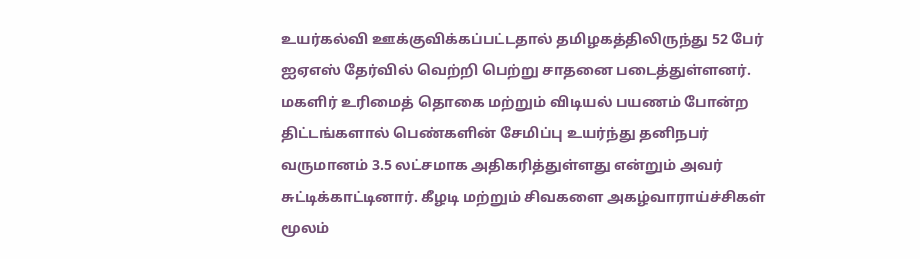உயர்கல்வி ஊக்குவிக்கப்பட்டதால் தமிழகத்திலிருந்து 52 பேர் ஐஏஎஸ் தேர்வில் வெற்றி பெற்று சாதனை படைத்துள்ளனர்.
மகளிர் உரிமைத் தொகை மற்றும் விடியல் பயணம் போன்ற திட்டங்களால் பெண்களின் சேமிப்பு உயர்ந்து தனிநபர் வருமானம் 3.5 லட்சமாக அதிகரித்துள்ளது என்றும் அவர் சுட்டிக்காட்டினார். கீழடி மற்றும் சிவகளை அகழ்வாராய்ச்சிகள் மூலம்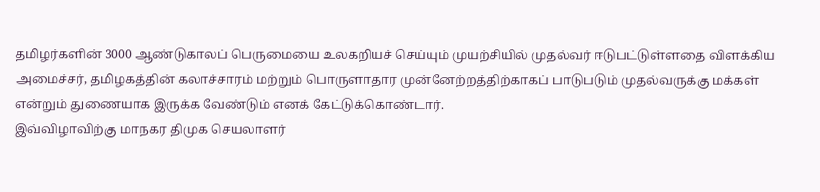தமிழர்களின் 3000 ஆண்டுகாலப் பெருமையை உலகறியச் செய்யும் முயற்சியில் முதல்வர் ஈடுபட்டுள்ளதை விளக்கிய அமைச்சர், தமிழகத்தின் கலாச்சாரம் மற்றும் பொருளாதார முன்னேற்றத்திற்காகப் பாடுபடும் முதல்வருக்கு மக்கள் என்றும் துணையாக இருக்க வேண்டும் எனக் கேட்டுக்கொண்டார்.
இவ்விழாவிற்கு மாநகர திமுக செயலாளர்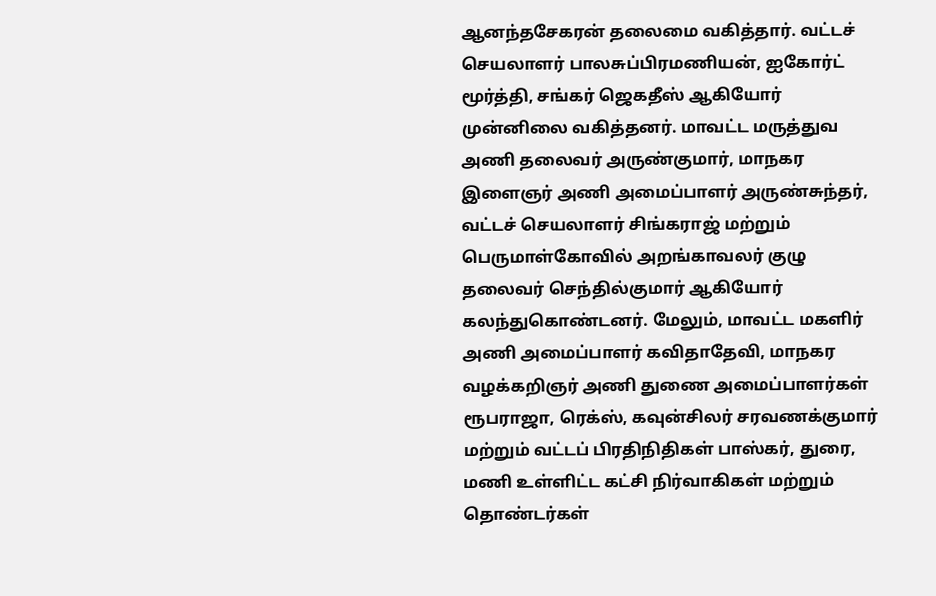ஆனந்தசேகரன் தலைமை வகித்தார். வட்டச் செயலாளர் பாலசுப்பிரமணியன், ஐகோர்ட் மூர்த்தி, சங்கர் ஜெகதீஸ் ஆகியோர் முன்னிலை வகித்தனர். மாவட்ட மருத்துவ அணி தலைவர் அருண்குமார், மாநகர இளைஞர் அணி அமைப்பாளர் அருண்சுந்தர், வட்டச் செயலாளர் சிங்கராஜ் மற்றும் பெருமாள்கோவில் அறங்காவலர் குழு தலைவர் செந்தில்குமார் ஆகியோர் கலந்துகொண்டனர். மேலும், மாவட்ட மகளிர் அணி அமைப்பாளர் கவிதாதேவி, மாநகர வழக்கறிஞர் அணி துணை அமைப்பாளர்கள் ரூபராஜா, ரெக்ஸ், கவுன்சிலர் சரவணக்குமார் மற்றும் வட்டப் பிரதிநிதிகள் பாஸ்கர், துரை, மணி உள்ளிட்ட கட்சி நிர்வாகிகள் மற்றும் தொண்டர்கள்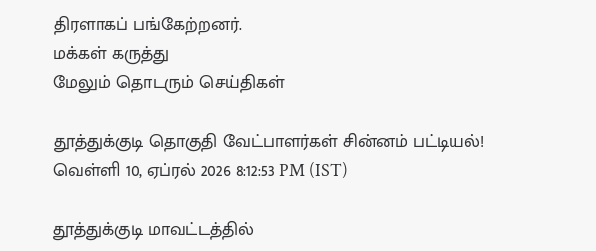திரளாகப் பங்கேற்றனர்.
மக்கள் கருத்து
மேலும் தொடரும் செய்திகள்

தூத்துக்குடி தொகுதி வேட்பாளர்கள் சின்னம் பட்டியல்!
வெள்ளி 10, ஏப்ரல் 2026 8:12:53 PM (IST)

தூத்துக்குடி மாவட்டத்தில்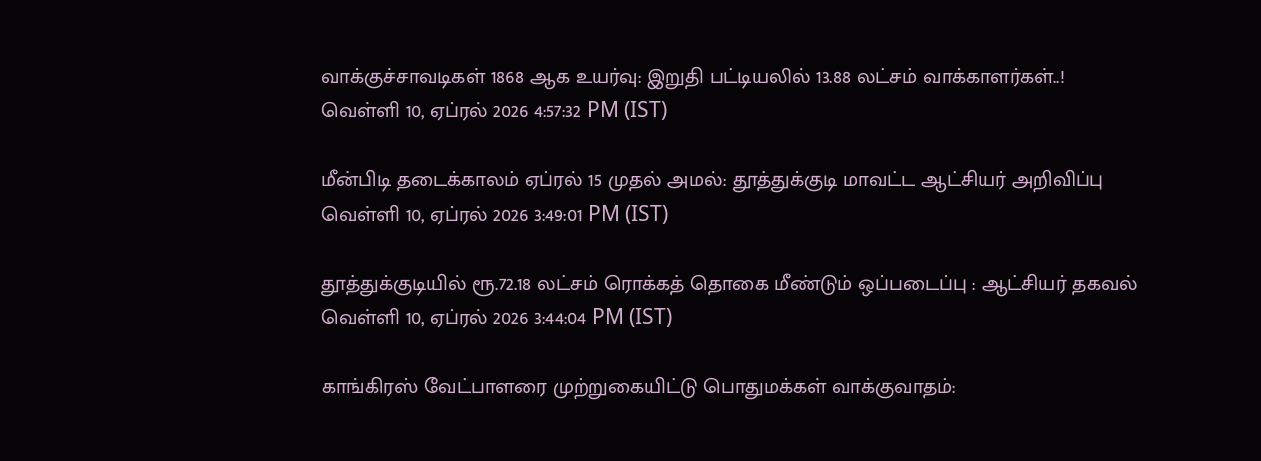வாக்குச்சாவடிகள் 1868 ஆக உயர்வு: இறுதி பட்டியலில் 13.88 லட்சம் வாக்காளர்கள்..!
வெள்ளி 10, ஏப்ரல் 2026 4:57:32 PM (IST)

மீன்பிடி தடைக்காலம் ஏப்ரல் 15 முதல் அமல்: தூத்துக்குடி மாவட்ட ஆட்சியர் அறிவிப்பு
வெள்ளி 10, ஏப்ரல் 2026 3:49:01 PM (IST)

தூத்துக்குடியில் ரூ.72.18 லட்சம் ரொக்கத் தொகை மீண்டும் ஒப்படைப்பு : ஆட்சியர் தகவல்
வெள்ளி 10, ஏப்ரல் 2026 3:44:04 PM (IST)

காங்கிரஸ் வேட்பாளரை முற்றுகையிட்டு பொதுமக்கள் வாக்குவாதம்: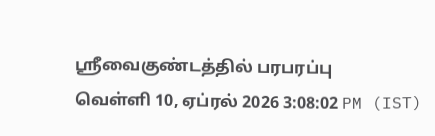ஸ்ரீவைகுண்டத்தில் பரபரப்பு
வெள்ளி 10, ஏப்ரல் 2026 3:08:02 PM (IST)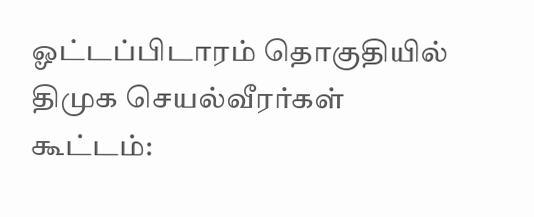ஓட்டப்பிடாரம் தொகுதியில் திமுக செயல்வீரர்கள் கூட்டம்: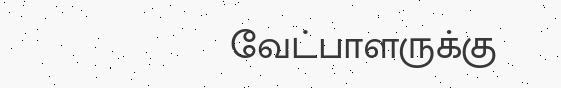வேட்பாளருக்கு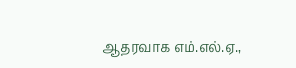ஆதரவாக எம்.எல்.ஏ.,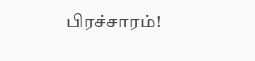பிரச்சாரம்!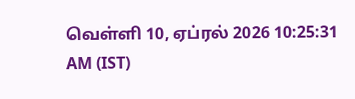வெள்ளி 10, ஏப்ரல் 2026 10:25:31 AM (IST)